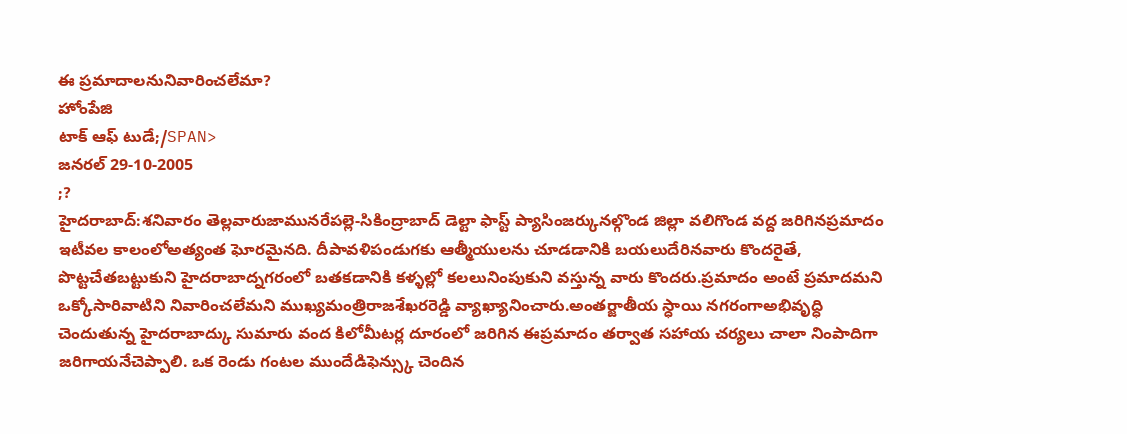ఈ ప్రమాదాలనునివారించలేమా?
హోంపేజి
టాక్ ఆఫ్ టుడే;/SPAN>
జనరల్ 29-10-2005
;?
హైదరాబాద్:శనివారం తెల్లవారుజామునరేపల్లె-సికింద్రాబాద్ డెల్టా ఫాస్ట్ ప్యాసింజర్కునల్గొండ జిల్లా వలిగొండ వద్ద జరిగినప్రమాదం ఇటీవల కాలంలోఅత్యంత ఘోరమైనది. దీపావళిపండుగకు ఆత్మీయులను చూడడానికి బయలుదేరినవారు కొందరైతే, పొట్టచేతబట్టుకుని హైదరాబాద్నగరంలో బతకడానికి కళ్ళల్లో కలలునింపుకుని వస్తున్న వారు కొందరు.ప్రమాదం అంటే ప్రమాదమని ఒక్కోసారివాటిని నివారించలేమని ముఖ్యమంత్రిరాజశేఖరరెడ్డి వ్యాఖ్యానించారు.అంతర్జాతీయ స్ధాయి నగరంగాఅభివృద్ధి చెందుతున్న హైదరాబాద్కు సుమారు వంద కిలోమీటర్ల దూరంలో జరిగిన ఈప్రమాదం తర్వాత సహాయ చర్యలు చాలా నింపాదిగా జరిగాయనేచెప్పాలి. ఒక రెండు గంటల ముందేడిఫెన్స్కు చెందిన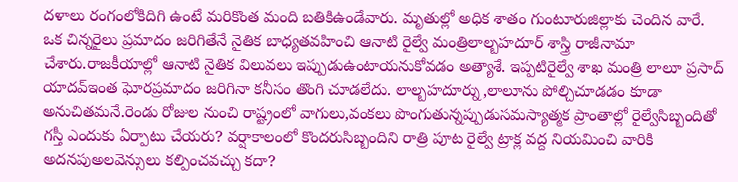దళాలు రంగంలోకిదిగి ఉంటే మరికొంత మంది బతికిఉండేవారు. మృతుల్లో అధిక శాతం గుంటూరుజిల్లాకు చెందిన వారే.
ఒక చిన్నరైలు ప్రమాదం జరిగితేనే నైతిక బాధ్యతవహించి ఆనాటి రైల్వే మంత్రిలాల్బహదూర్ శాస్త్రి రాజీనామా చేశారు.రాజకీయాల్లో ఆనాటి నైతిక విలువలు ఇప్పుడుఉంటాయనుకోవడం అత్యాశే. ఇప్పటిరైల్వే శాఖ మంత్రి లాలూ ప్రసాద్ యాదవ్ఇంత ఘోరప్రమాదం జరిగినా కనీసం తొంగి చూడలేదు. లాల్బహదూర్ను,లాలూను పోల్చిచూడడం కూడా అనుచితమనే.రెండు రోజుల నుంచి రాష్ట్రంలో వాగులు,వంకలు పొంగుతున్నప్పుడుసమస్యాత్మక ప్రాంతాల్లో రైల్వేసిబ్బందితో గస్తీ ఎందుకు ఏర్పాటు చేయరు? వర్షాకాలంలో కొందరుసిబ్బందిని రాత్రి పూట రైల్వే ట్రాక్ల వద్ద నియమించి వారికి అదనపుఅలవెన్సులు కల్పించవచ్చు కదా?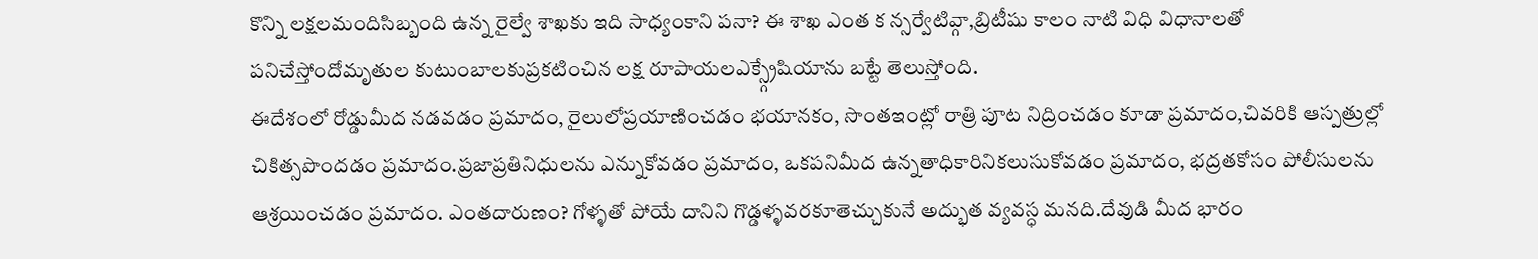కొన్ని లక్షలమందిసిబ్బంది ఉన్న రైల్వే శాఖకు ఇది సాధ్యంకాని పనా? ఈ శాఖ ఎంత క న్సర్వేటివ్గా,బ్రిటీషు కాలం నాటి విధి విధానాలతో పనిచేస్తోందోమృతుల కుటుంబాలకుప్రకటించిన లక్ష రూపాయలఎక్స్గ్రేషియాను బట్టే తెలుస్తోంది.
ఈదేశంలో రోడ్డుమీద నడవడం ప్రమాదం, రైలులోప్రయాణించడం భయానకం, సొంతఇంట్లో రాత్రి పూట నిద్రించడం కూడా ప్రమాదం,చివరికి ఆస్పత్రుల్లో చికిత్సపొందడం ప్రమాదం.ప్రజాప్రతినిధులను ఎన్నుకోవడం ప్రమాదం, ఒకపనిమీద ఉన్నతాధికారినికలుసుకోవడం ప్రమాదం, భద్రతకోసం పోలీసులను ఆశ్రయించడం ప్రమాదం. ఎంతదారుణం? గోళ్ళతో పోయే దానిని గొడ్డళ్ళవరకూతెచ్చుకునే అద్భుత వ్యవస్ధ మనది.దేవుడి మీద భారం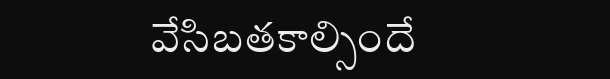వేసిబతకాల్సిందే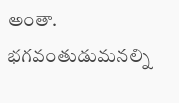అంతా. భగవంతుడుమనల్ని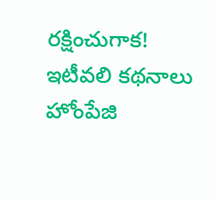రక్షించుగాక!
ఇటీవలి కథనాలు హోంపేజి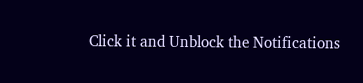Click it and Unblock the Notifications